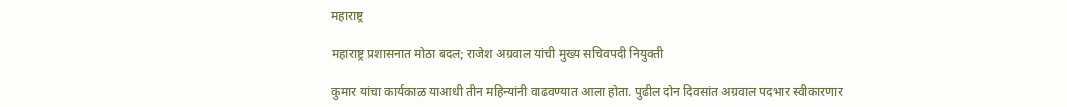महाराष्ट्र

महाराष्ट्र प्रशासनात मोठा बदल; राजेश अग्रवाल यांची मुख्य सचिवपदी नियुक्ती

कुमार यांचा कार्यकाळ याआधी तीन महिन्यांनी वाढवण्यात आला होता. पुढील दोन दिवसांत अग्रवाल पदभार स्वीकारणार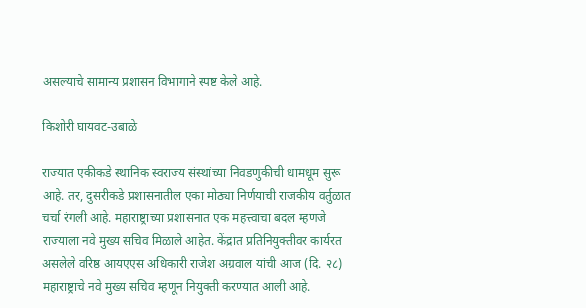असल्याचे सामान्य प्रशासन विभागाने स्पष्ट केले आहे.

किशोरी घायवट-उबाळे

राज्यात एकीकडे स्थानिक स्वराज्य संस्थांच्या निवडणुकीची धामधूम सुरू आहे. तर, दुसरीकडे प्रशासनातील एका मोठ्या निर्णयाची राजकीय वर्तुळात चर्चा रंगली आहे. महाराष्ट्राच्या प्रशासनात एक महत्त्वाचा बदल म्हणजे राज्याला नवे मुख्य सचिव मिळाले आहेत. केंद्रात प्रतिनियुक्तीवर कार्यरत असलेले वरिष्ठ आयएएस अधिकारी राजेश अग्रवाल यांची आज (दि. २८) महाराष्ट्राचे नवे मुख्य सचिव म्हणून नियुक्ती करण्यात आली आहे.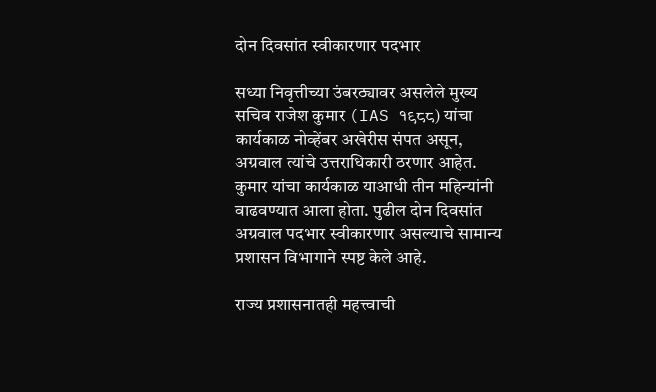दोन दिवसांत स्वीकारणार पदभार

सध्या निवृत्तीच्या उंबरठ्यावर असलेले मुख्य सचिव राजेश कुमार (IAS १९८८) यांचा कार्यकाळ नोव्हेंबर अखेरीस संपत असून, अग्रवाल त्यांचे उत्तराधिकारी ठरणार आहेत. कुमार यांचा कार्यकाळ याआधी तीन महिन्यांनी वाढवण्यात आला होता. पुढील दोन दिवसांत अग्रवाल पदभार स्वीकारणार असल्याचे सामान्य प्रशासन विभागाने स्पष्ट केले आहे.

राज्य प्रशासनातही महत्त्वाची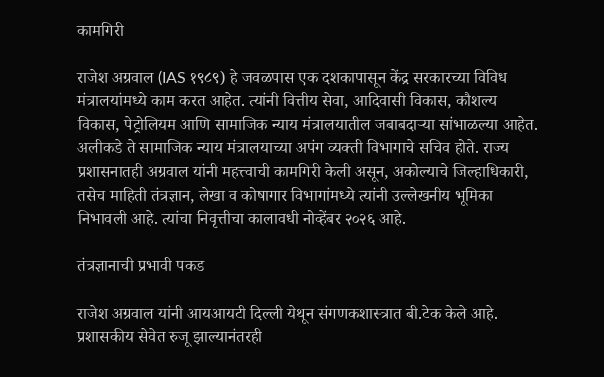कामगिरी

राजेश अग्रवाल (IAS १९८९) हे जवळपास एक दशकापासून केंद्र सरकारच्या विविध मंत्रालयांमध्ये काम करत आहेत. त्यांनी वित्तीय सेवा, आदिवासी विकास, कौशल्य विकास, पेट्रोलियम आणि सामाजिक न्याय मंत्रालयातील जबाबदाऱ्या सांभाळल्या आहेत. अलीकडे ते सामाजिक न्याय मंत्रालयाच्या अपंग व्यक्ती विभागाचे सचिव होते. राज्य प्रशासनातही अग्रवाल यांनी महत्त्वाची कामगिरी केली असून, अकोल्याचे जिल्हाधिकारी, तसेच माहिती तंत्रज्ञान, लेखा व कोषागार विभागांमध्ये त्यांनी उल्लेखनीय भूमिका निभावली आहे. त्यांचा निवृत्तीचा कालावधी नोव्हेंबर २०२६ आहे.

तंत्रज्ञानाची प्रभावी पकड

राजेश अग्रवाल यांनी आयआयटी दिल्ली येथून संगणकशास्त्रात बी.टेक केले आहे. प्रशासकीय सेवेत रुजू झाल्यानंतरही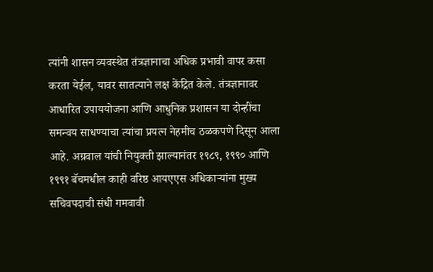त्यांनी शासन व्यवस्थेत तंत्रज्ञानाचा अधिक प्रभावी वापर कसा करता येईल, यावर सातत्याने लक्ष केंद्रित केले. तंत्रज्ञानावर आधारित उपाययोजना आणि आधुनिक प्रशासन या दोन्हींचा समन्वय साधण्याचा त्यांचा प्रयत्न नेहमीच ठळकपणे दिसून आला आहे. अग्रवाल यांची नियुक्ती झाल्यानंतर १९८९, १९९० आणि १९९१ बॅचमधील काही वरिष्ठ आयएएस अधिकाऱ्यांना मुख्य सचिवपदाची संधी गमवावी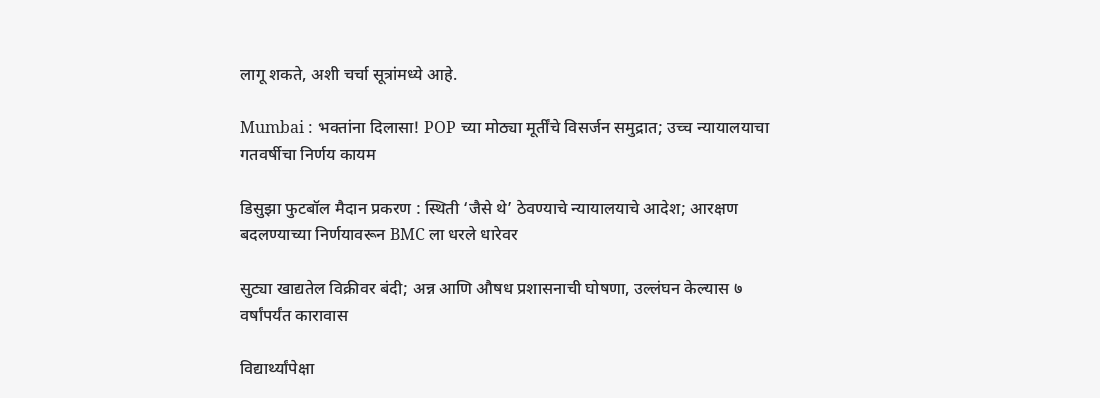लागू शकते, अशी चर्चा सूत्रांमध्ये आहे.

Mumbai : भक्तांना दिलासा! POP च्या मोठ्या मूर्तींचे विसर्जन समुद्रात; उच्च न्यायालयाचा गतवर्षीचा निर्णय कायम

डिसुझा फुटबॉल मैदान प्रकरण : स्थिती ‘जैसे थे’ ठेवण्याचे न्यायालयाचे आदेश; आरक्षण बदलण्याच्या निर्णयावरून BMC ला धरले धारेवर

सुट्या खाद्यतेल विक्रीवर बंदी; अन्न आणि औषध प्रशासनाची घोषणा, उल्लंघन केल्यास ७ वर्षांपर्यंत कारावास

विद्यार्थ्यांपेक्षा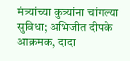मंत्र्यांच्या कुत्र्यांना चांगल्या सुविधा; अभिजीत दीपके आक्रमक, दादा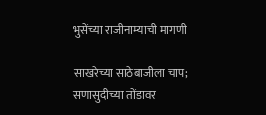भुसेंच्या राजीनाम्याची मागणी

साखरेच्या साठेबाजीला चाप; सणासुदीच्या तोंडावर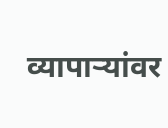व्यापाऱ्यांवर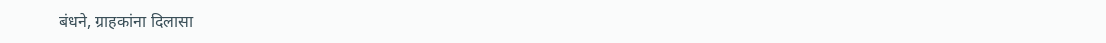बंधने, ग्राहकांना दिलासा